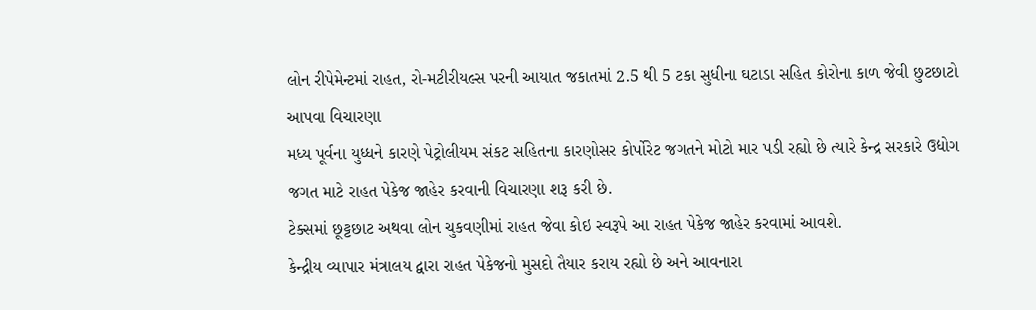લોન રીપેમેન્ટમાં રાહત, રો-મટીરીયલ્સ પરની આયાત જકાતમાં 2.5 થી 5 ટકા સુધીના ઘટાડા સહિત કોરોના કાળ જેવી છુટછાટો આપવા વિચારણા
મધ્ય પૂર્વના યુધ્ધને કારણે પેટ્રોલીયમ સંકટ સહિતના કારણોસર કોર્પોરેટ જગતને મોટો માર પડી રહ્યો છે ત્યારે કેન્દ્ર સરકારે ઉદ્યોગ જગત માટે રાહત પેકેજ જાહેર કરવાની વિચારણા શરૂ કરી છે.
ટેક્સમાં છૂટ્ટછાટ અથવા લોન ચુકવણીમાં રાહત જેવા કોઇ સ્વરૂપે આ રાહત પેકેજ જાહેર કરવામાં આવશે.
કેન્દ્રીય વ્યાપાર મંત્રાલય દ્વારા રાહત પેકેજનો મુસદો તૈયાર કરાય રહ્યો છે અને આવનારા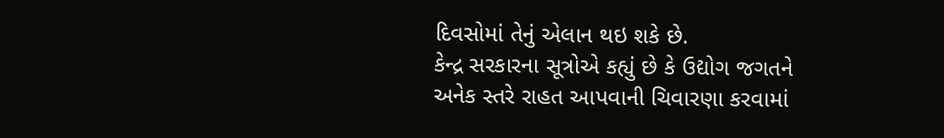દિવસોમાં તેનું એલાન થઇ શકે છે.
કેન્દ્ર સરકારના સૂત્રોએ કહ્યું છે કે ઉદ્યોગ જગતને અનેક સ્તરે રાહત આપવાની ચિવારણા કરવામાં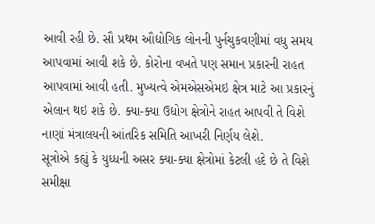આવી રહી છે. સૌ પ્રથમ ઔદ્યોગિક લોનની પુર્નચુકવણીમાં વધુ સમય આપવામાં આવી શકે છે. કોરોના વખતે પણ સમાન પ્રકારની રાહત આપવામાં આવી હતી. મુખ્યત્વે એમએસએમઇ ક્ષેત્ર માટે આ પ્રકારનું એલાન થઇ શકે છે. ક્યા-ક્યા ઉદ્યોગ ક્ષેત્રોને રાહત આપવી તે વિશે નાણાં મંત્રાલયની આંતરિક સમિતિ આખરી નિર્ણય લેશે.
સૂત્રોએ કહ્યું કે યુધ્ધની અસર ક્યા-ક્યા ક્ષેત્રોમાં કેટલી હદે છે તે વિશે સમીક્ષા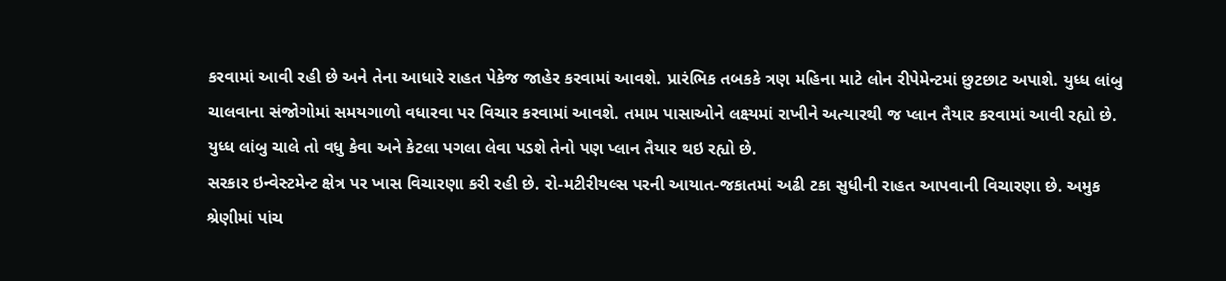કરવામાં આવી રહી છે અને તેના આધારે રાહત પેકેજ જાહેર કરવામાં આવશે. પ્રારંભિક તબકકે ત્રણ મહિના માટે લોન રીપેમેન્ટમાં છુટછાટ અપાશે. યુધ્ધ લાંબુ ચાલવાના સંજોગોમાં સમયગાળો વધારવા પર વિચાર કરવામાં આવશે. તમામ પાસાઓને લક્ષ્યમાં રાખીને અત્યારથી જ પ્લાન તૈયાર કરવામાં આવી રહ્યો છે. યુધ્ધ લાંબુ ચાલે તો વધુ કેવા અને કેટલા પગલા લેવા પડશે તેનો પણ પ્લાન તૈયાર થઇ રહ્યો છે.
સરકાર ઇન્વેસ્ટમેન્ટ ક્ષેત્ર પર ખાસ વિચારણા કરી રહી છે. રો-મટીરીયલ્સ પરની આયાત-જકાતમાં અઢી ટકા સુધીની રાહત આપવાની વિચારણા છે. અમુક શ્રેણીમાં પાંચ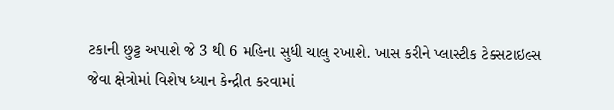ટકાની છુટ્ટ અપાશે જે 3 થી 6 મહિના સુધી ચાલુ રખાશે. ખાસ કરીને પ્લાસ્ટીક ટેક્સટાઇલ્સ જેવા ક્ષેત્રોમાં વિશેષ ધ્યાન કેન્દ્રીત કરવામાં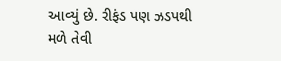આવ્યું છે. રીફંડ પણ ઝડપથી મળે તેવી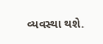વ્યવસ્થા થશે.